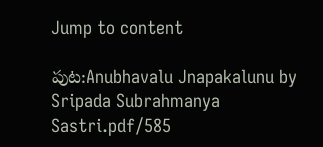Jump to content

పుట:Anubhavalu Jnapakalunu by Sripada Subrahmanya Sastri.pdf/585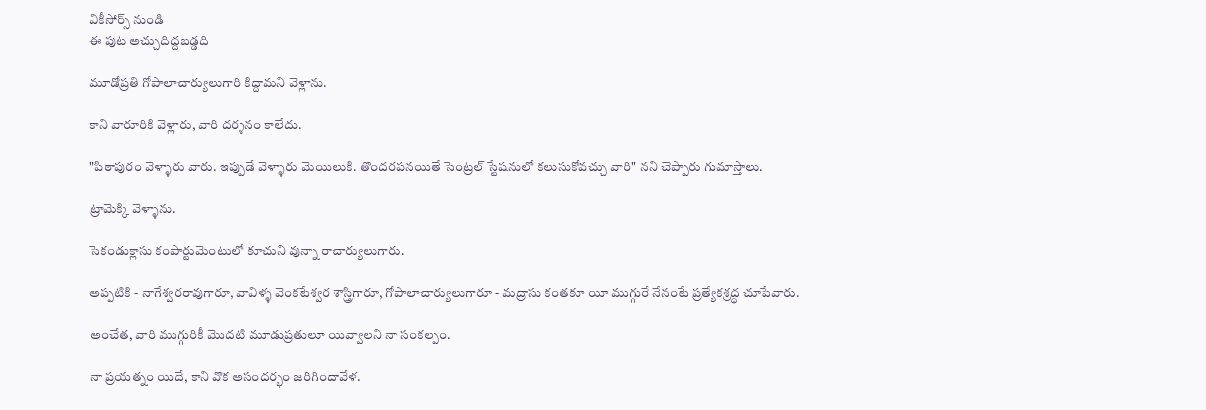వికీసోర్స్ నుండి
ఈ పుట అచ్చుదిద్దబడ్డది

మూడోప్రతి గోపాలాచార్యులుగారి కిద్దామని వెళ్లాను.

కాని వారూరికి వెళ్లారు, వారి దర్శనం కాలేదు.

"పిఠాపురం వెళ్ళారు వారు. ఇప్పుడే వెళ్ళారు మెయిలుకి. తొందరపనయితే సెంట్రల్ స్టేషనులో కలుసుకోవచ్చు వారి" నని చెప్పారు గుమాస్తాలు.

ట్రామెక్కి వెళ్ళాను.

సెకండుక్లాసు కంపార్టుమెంటులో కూచుని వున్నా రాచార్యులుగారు.

అప్పటికి - నాగేశ్వరరావుగారూ, వావిళ్ళ వెంకటేశ్వర శాస్త్రిగారూ, గోపాలాచార్యులుగారూ - మద్రాసు కంతకూ యీ ముగ్గురే నేనంటే ప్రత్యేకశ్రద్ధ చూపేవారు.

అంచేత, వారి ముగ్గురికీ మొదటి మూడుప్రతులూ యివ్వాలని నా సంకల్పం.

నా ప్రయత్నం యిదే, కాని వొక అసందర్భం జరిగిందావేళ.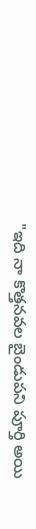"ఇది నా కొత్తనవల బైండుపని పూర్తి అయి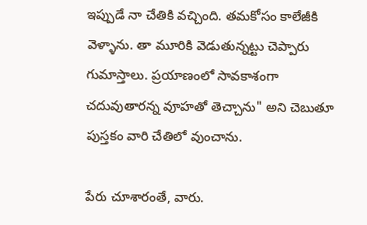ఇప్పుడే నా చేతికి వచ్చింది. తమకోసం కాలేజీకి వెళ్ళాను. తా మూరికి వెడుతున్నట్టు చెప్పారు గుమాస్తాలు. ప్రయాణంలో సావకాశంగా చదువుతారన్న వూహతో తెచ్చాను" అని చెబుతూ పుస్తకం వారి చేతిలో వుంచాను.

పేరు చూశారంతే, వారు.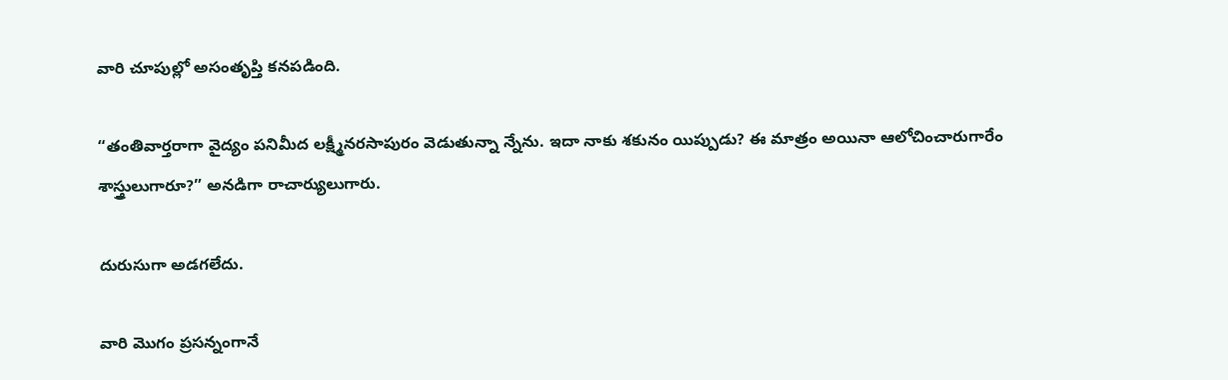వారి చూపుల్లో అసంతృప్తి కనపడింది.

“తంతివార్తరాగా వైద్యం పనిమీద లక్ష్మీనరసాపురం వెడుతున్నా న్నేను. ఇదా నాకు శకునం యిప్పుడు? ఈ మాత్రం అయినా ఆలోచించారుగారేం శాస్త్రులుగారూ?” అనడిగా రాచార్యులుగారు.

దురుసుగా అడగలేదు.

వారి మొగం ప్రసన్నంగానే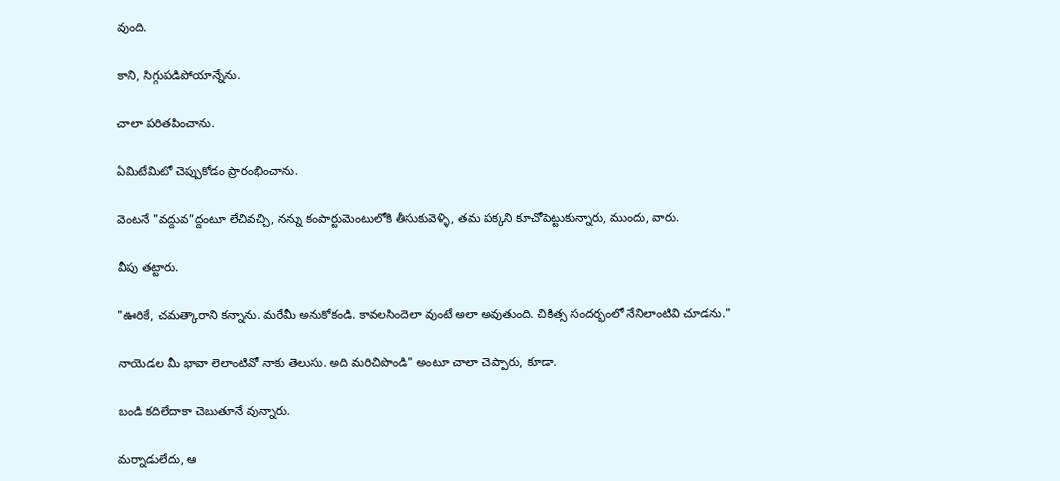వుంది.

కాని, సిగ్గుపడిపోయాన్నేను.

చాలా పరితపించాను.

ఏమిటేమిటో చెప్పుకోడం ప్రారంభించాను.

వెంటనే "వద్దువ”ద్దంటూ లేచివచ్చి, నన్ను కంపార్టుమెంటులోకి తీసుకువెళ్ళి, తమ పక్కని కూచోపెట్టుకున్నారు, ముందు, వారు.

వీపు తట్టారు.

"ఊరికే, చమత్కారాని కన్నాను. మరేమీ అనుకోకండి. కావలసిందెలా వుంటే అలా అవుతుంది. చికిత్స సందర్భంలో నేనిలాంటివి చూడను."

నాయెడల మీ భావా లెలాంటివో నాకు తెలుసు. అది మరిచిపొండి" అంటూ చాలా చెప్పారు, కూడా.

బండి కదిలేదాకా చెబుతూనే వున్నారు.

మర్నాడులేదు, ఆ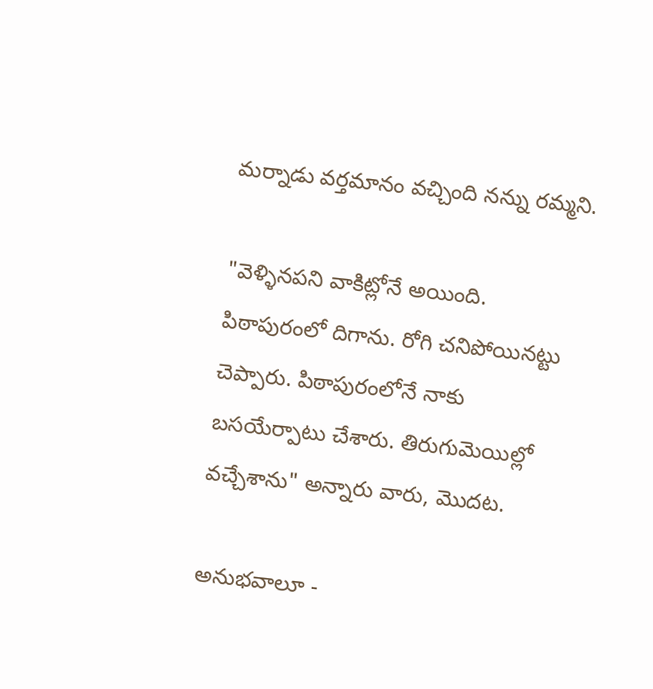మర్నాడు వర్తమానం వచ్చింది నన్ను రమ్మని.

"వెళ్ళినపని వాకిట్లోనే అయింది. పిఠాపురంలో దిగాను. రోగి చనిపోయినట్టు చెప్పారు. పిఠాపురంలోనే నాకు బసయేర్పాటు చేశారు. తిరుగుమెయిల్లో వచ్చేశాను" అన్నారు వారు, మొదట.

అనుభవాలూ -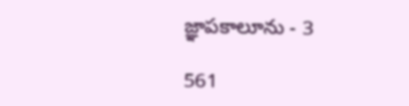జ్ఞాపకాలూను - 3

561